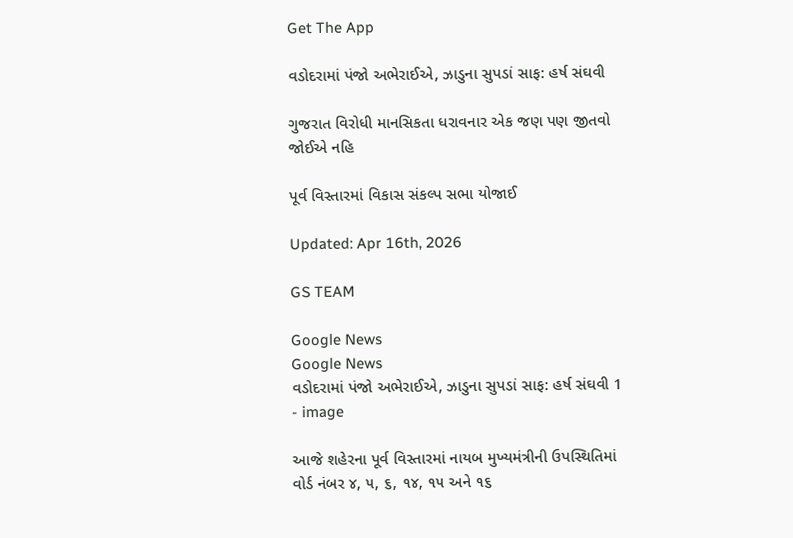Get The App

વડોદરામાં પંજો અભેરાઈએ, ઝાડુના સુપડાં સાફ: હર્ષ સંઘવી

ગુજરાત વિરોધી માનસિકતા ધરાવનાર એક જણ પણ જીતવો જોઈએ નહિ

પૂર્વ વિસ્તારમાં વિકાસ સંકલ્પ સભા યોજાઈ

Updated: Apr 16th, 2026

GS TEAM

Google News
Google News
વડોદરામાં પંજો અભેરાઈએ, ઝાડુના સુપડાં સાફ: હર્ષ સંઘવી 1 - image

આજે શહેરના પૂર્વ વિસ્તારમાં નાયબ મુખ્યમંત્રીની ઉપસ્થિતિમાં વોર્ડ નંબર ૪, ૫, ૬, ૧૪, ૧૫ અને ૧૬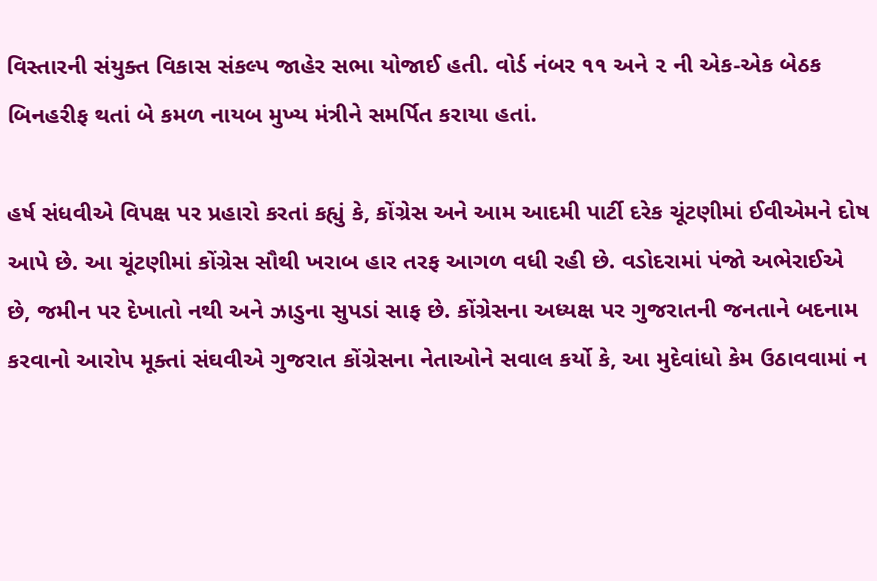વિસ્તારની સંયુક્ત વિકાસ સંકલ્પ જાહેર સભા યોજાઈ હતી. વોર્ડ નંબર ૧૧ અને ૨ ની એક-એક બેઠક બિનહરીફ થતાં બે કમળ નાયબ મુખ્ય મંત્રીને સમર્પિત કરાયા હતાં.

હર્ષ સંધવીએ વિપક્ષ પર પ્રહારો કરતાં કહ્યું કે, કોંગ્રેસ અને આમ આદમી પાર્ટી દરેક ચૂંટણીમાં ઈવીએમને દોષ આપે છે. આ ચૂંટણીમાં કોંગ્રેસ સૌથી ખરાબ હાર તરફ આગળ વધી રહી છે. વડોદરામાં પંજો અભેરાઈએ છે, જમીન પર દેખાતો નથી અને ઝાડુના સુપડાં સાફ છે. કોંગ્રેસના અધ્યક્ષ પર ગુજરાતની જનતાને બદનામ કરવાનો આરોપ મૂક્તાં સંઘવીએ ગુજરાત કોંગ્રેસના નેતાઓને સવાલ કર્યો કે, આ મુદેવાંધો કેમ ઉઠાવવામાં ન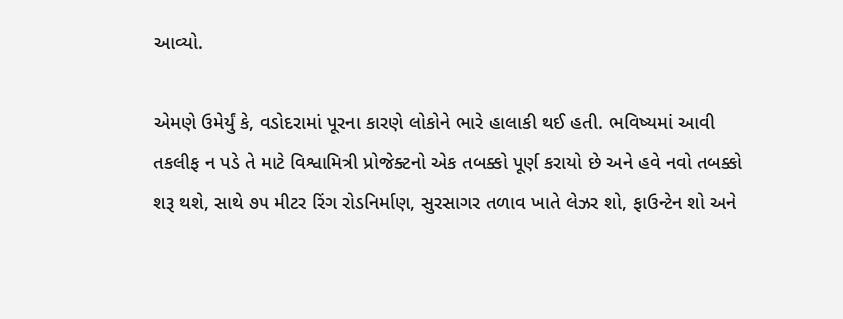આવ્યો.

એમણે ઉમેર્યું કે, વડોદરામાં પૂરના કારણે લોકોને ભારે હાલાકી થઈ હતી. ભવિષ્યમાં આવી તકલીફ ન પડે તે માટે વિશ્વામિત્રી પ્રોજેક્ટનો એક તબક્કો પૂર્ણ કરાયો છે અને હવે નવો તબક્કો શરૂ થશે, સાથે ૭૫ મીટર રિંગ રોડનિર્માણ, સુરસાગર તળાવ ખાતે લેઝર શો, ફાઉન્ટેન શો અને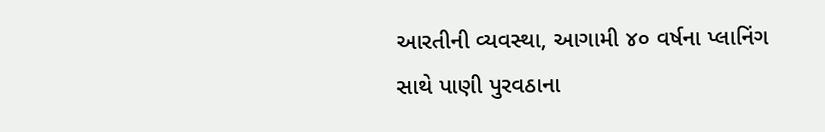આરતીની વ્યવસ્થા, આગામી ૪૦ વર્ષના પ્લાનિંગ સાથે પાણી પુરવઠાના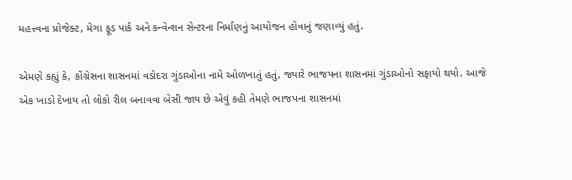મહત્ત્વના પ્રોજેક્ટ, મેગા ફૂડ પાર્ક અને કન્વેન્શન સેન્ટરના નિર્માણનું આયોજન હોવાનું જણાવ્યું હતું.

એમણે કહ્યું કે, કોંગ્રેસના શાસનમાં વડોદરા ગુંડાઓના નામે ઓળખાતું હતું, જ્યારે ભાજપના શાસનમાં ગુંડાઓનો સફાયો થયો. આજે એક ખાડો દેખાય તો લોકો રીલ બનાવવા બેસી જાય છે એવું કહી તેમણે ભાજપના શાસનમાં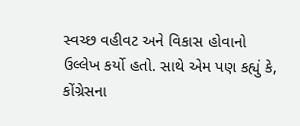સ્વચ્છ વહીવટ અને વિકાસ હોવાનો ઉલ્લેખ કર્યો હતો. સાથે એમ પણ કહ્યું કે, કોંગ્રેસના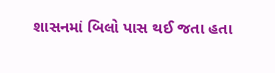શાસનમાં બિલો પાસ થઈ જતા હતા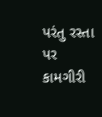પરંતુ રસ્તા પર કામગીરી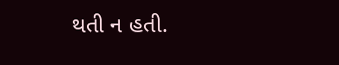થતી ન હતી.